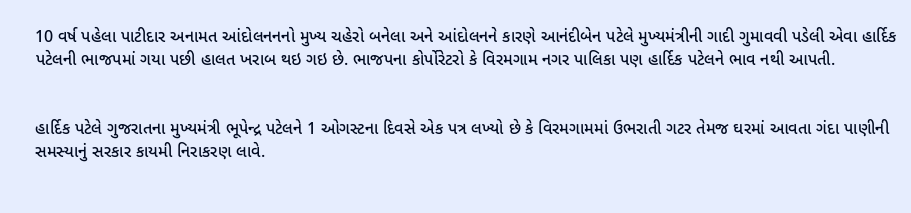10 વર્ષ પહેલા પાટીદાર અનામત આંદોલનનનો મુખ્ય ચહેરો બનેલા અને આંદોલનને કારણે આનંદીબેન પટેલે મુખ્યમંત્રીની ગાદી ગુમાવવી પડેલી એવા હાર્દિક પટેલની ભાજપમાં ગયા પછી હાલત ખરાબ થઇ ગઇ છે. ભાજપના કોર્પોરેટરો કે વિરમગામ નગર પાલિકા પણ હાર્દિક પટેલને ભાવ નથી આપતી.


હાર્દિક પટેલે ગુજરાતના મુખ્યમંત્રી ભૂપેન્દ્ર પટેલને 1 ઓગસ્ટના દિવસે એક પત્ર લખ્યો છે કે વિરમગામમાં ઉભરાતી ગટર તેમજ ઘરમાં આવતા ગંદા પાણીની સમસ્યાનું સરકાર કાયમી નિરાકરણ લાવે.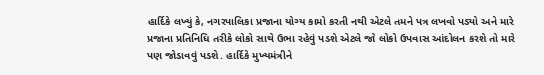હાર્દિકે લખ્યું કે, નગરપાલિકા પ્રજાના યોગ્ય કામો કરતી નથી એટલે તમને પત્ર લખવો પડ્યો અને મારે પ્રજાના પ્રતિનિધિ તરીકે લોકો સાથે ઉભા રહેવું પડશે એટલે જો લોકો ઉપવાસ આંદોલન કરશે તો મારે પણ જોડાવવું પડશે. હાર્દિકે મુખ્યમંત્રીને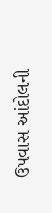ઉપવાસ આંદોલની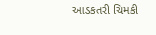આડકતરી ચિમકી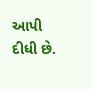આપી દીધી છે.